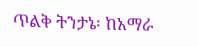ጥልቅ ትንታኔ፡ ከአማራ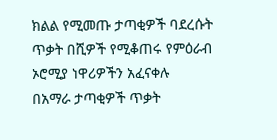ክልል የሚመጡ ታጣቂዎች ባደረሱት ጥቃት በሺዎች የሚቆጠሩ የምዕራብ ኦሮሚያ ነዋሪዎችን አፈናቀሉ
በአማራ ታጣቂዎች ጥቃት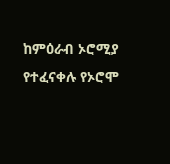ከምዕራብ ኦሮሚያ የተፈናቀሉ የኦሮሞ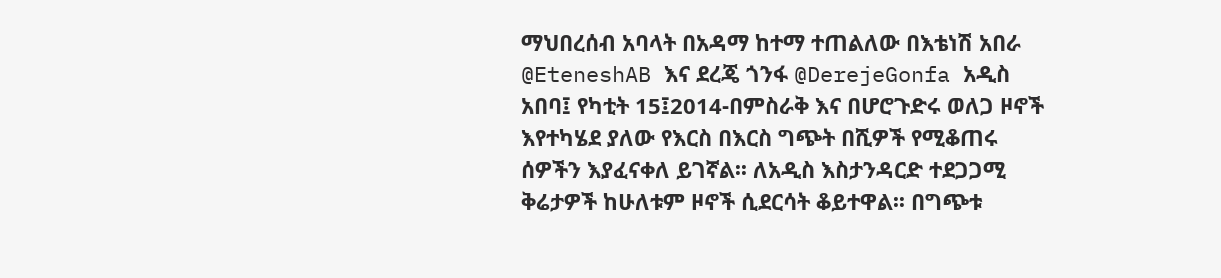ማህበረሰብ አባላት በአዳማ ከተማ ተጠልለው በእቴነሽ አበራ @EteneshAB እና ደረጄ ጎንፋ @DerejeGonfa አዲስ አበባ፤ የካቲት 15፤2014-በምስራቅ እና በሆሮጉድሩ ወለጋ ዞኖች እየተካሄደ ያለው የእርስ በእርስ ግጭት በሺዎች የሚቆጠሩ ሰዎችን እያፈናቀለ ይገኛል፡፡ ለአዲስ እስታንዳርድ ተደጋጋሚ ቅሬታዎች ከሁለቱም ዞኖች ሲደርሳት ቆይተዋል፡፡ በግጭቱ